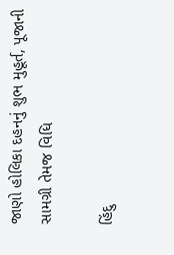જાણો હોલિકા દહનનું શુભ મુહૂર્ત, પૂજાની સામગ્રી તેમજ વિધિ

હિંદુ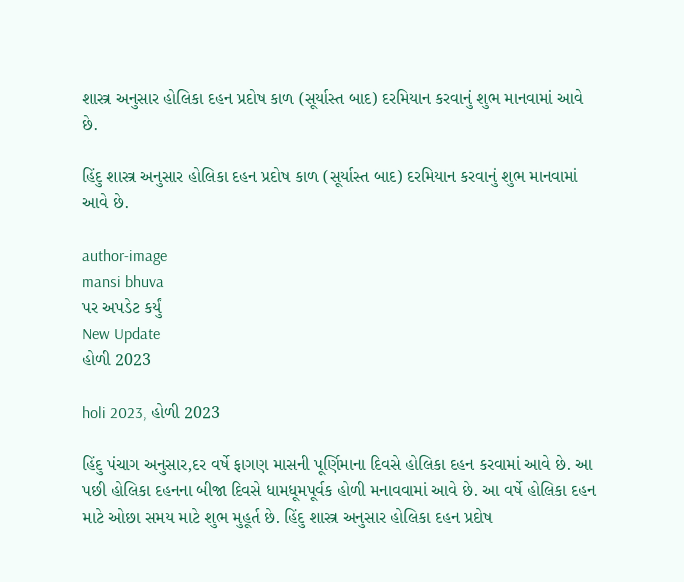શાસ્ત્ર અનુસાર હોલિકા દહન પ્રદોષ કાળ (સૂર્યાસ્ત બાદ) દરમિયાન કરવાનું શુભ માનવામાં આવે છે.

હિંદુ શાસ્ત્ર અનુસાર હોલિકા દહન પ્રદોષ કાળ (સૂર્યાસ્ત બાદ) દરમિયાન કરવાનું શુભ માનવામાં આવે છે.

author-image
mansi bhuva
પર અપડેટ કર્યું
New Update
હોળી 2023

holi 2023, હોળી 2023

હિંદુ પંચાગ અનુસાર,દર વર્ષે ફાગણ માસની પૂર્ણિમાના દિવસે હોલિકા દહન કરવામાં આવે છે. આ પછી હોલિકા દહનના બીજા દિવસે ધામધૂમપૂર્વક હોળી મનાવવામાં આવે છે. આ વર્ષે હોલિકા દહન માટે ઓછા સમય માટે શુભ મુહૂર્ત છે. હિંદુ શાસ્ત્ર અનુસાર હોલિકા દહન પ્રદોષ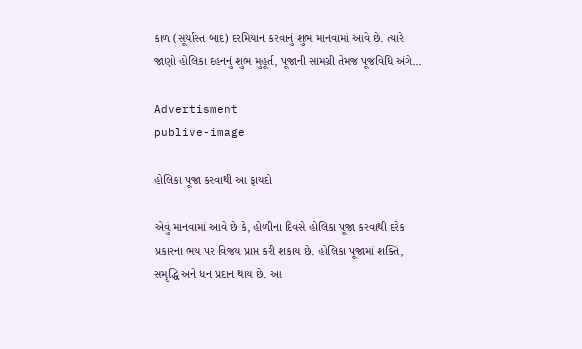કાળ (સૂર્યાસ્ત બાદ) દરમિયાન કરવાનું શુભ માનવામાં આવે છે. ત્યારે જાણો હોલિકા દહનનું શુભ મુહૂર્ત, પૂજાની સામગ્રી તેમજ પૂજવિધિ અંગે…

Advertisment
publive-image

હોલિકા પૂજા કરવાથી આ ફાયદો

એવું માનવામાં આવે છે કે, હોળીના દિવસે હોલિકા પૂજા કરવાથી દરેક પ્રકારના ભય પર વિજય પ્રાપ્ત કરી શકાય છે. હોલિકા પૂજામાં શક્તિ, સમૃદ્ધિ અને ધન પ્રદાન થાય છે. આ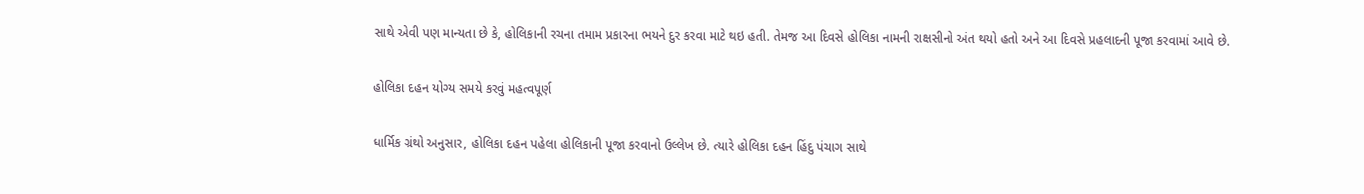સાથે એવી પણ માન્યતા છે કે, હોલિકાની રચના તમામ પ્રકારના ભયને દુર કરવા માટે થઇ હતી. તેમજ આ દિવસે હોલિકા નામની રાક્ષસીનો અંત થયો હતો અને આ દિવસે પ્રહલાદની પૂજા કરવામાં આવે છે.

હોલિકા દહન યોગ્ય સમયે કરવું મહત્વપૂર્ણ

ધાર્મિક ગ્રંથો અનુસાર, હોલિકા દહન પહેલા હોલિકાની પૂજા કરવાનો ઉલ્લેખ છે. ત્યારે હોલિકા દહન હિંદુ પંચાગ સાથે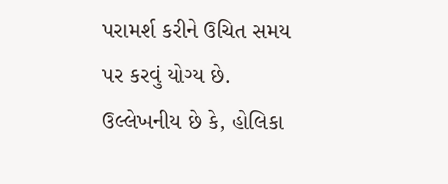પરામર્શ કરીને ઉચિત સમય પર કરવું યોગ્ય છે. ઉલ્લેખનીય છે કે, હોલિકા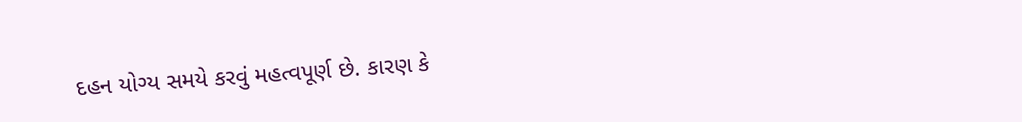દહન યોગ્ય સમયે કરવું મહત્વપૂર્ણ છે. કારણ કે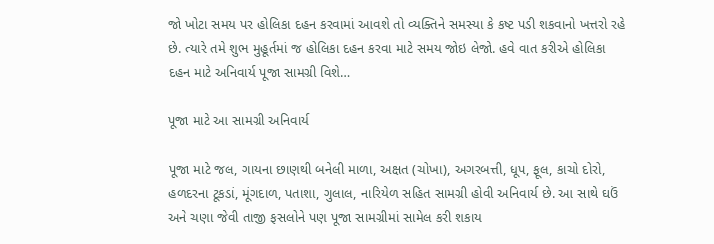જો ખોટા સમય પર હોલિકા દહન કરવામાં આવશે તો વ્યક્તિને સમસ્યા કે કષ્ટ પડી શકવાનો ખત્તરો રહે છે. ત્યારે તમે શુભ મુહૂર્તમાં જ હોલિકા દહન કરવા માટે સમય જોઇ લેજો. હવે વાત કરીએ હોલિકા દહન માટે અનિવાર્ય પૂજા સામગ્રી વિશે…

પૂજા માટે આ સામગ્રી અનિવાર્ય

પૂજા માટે જલ, ગાયના છાણથી બનેલી માળા, અક્ષત (ચોખા), અગરબત્તી, ધૂપ, ફૂલ, કાચો દોરો, હળદરના ટૂકડાં, મૂંગદાળ, પતાશા, ગુલાલ, નારિયેળ સહિત સામગ્રી હોવી અનિવાર્ય છે. આ સાથે ઘઉં અને ચણા જેવી તાજી ફસલોને પણ પૂજા સામગ્રીમાં સામેલ કરી શકાય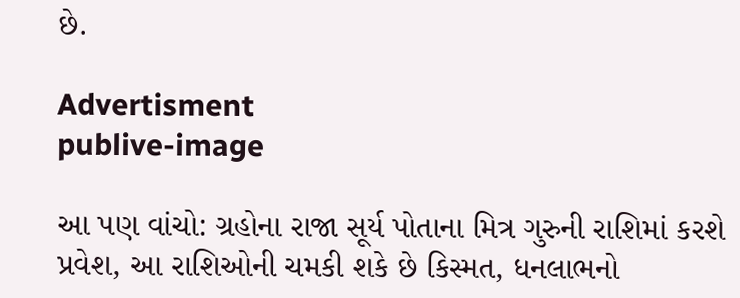છે.

Advertisment
publive-image

આ પણ વાંચો: ગ્રહોના રાજા સૂર્ય પોતાના મિત્ર ગુરુની રાશિમાં કરશે પ્રવેશ, આ રાશિઓની ચમકી શકે છે કિસ્મત, ધનલાભનો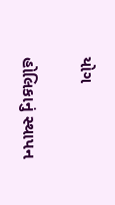યોગ

હોલિકાનું સ્થાપન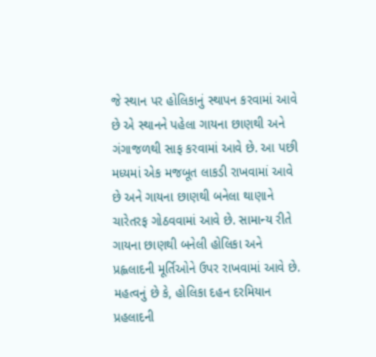જે સ્થાન પર હોલિકાનું સ્થાપન કરવામાં આવે છે એ સ્થાનને પહેલા ગાયના છાણથી અને ગંગાજળથી સાફ કરવામાં આવે છે. આ પછી મધ્યમાં એક મજબૂત લાકડી રાખવામાં આવે છે અને ગાયના છાણથી બનેલા થાણાને ચારેતરફ ગોઠવવામાં આવે છે. સામાન્ય રીતે ગાયના છાણથી બનેલી હોલિકા અને પ્રહ્લલાદની મૂર્તિઓને ઉપર રાખવામાં આવે છે. મહત્વનું છે કે, હોલિકા દહન દરમિયાન પ્રહલાદની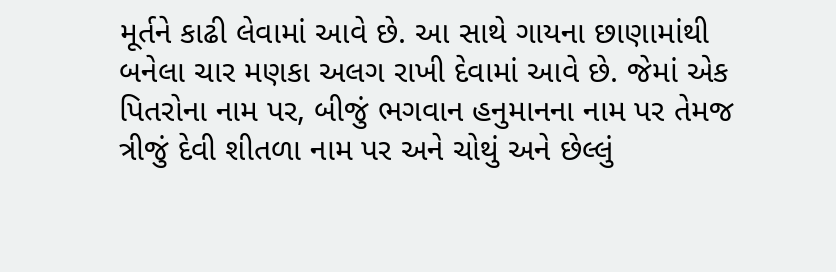મૂર્તને કાઢી લેવામાં આવે છે. આ સાથે ગાયના છાણામાંથી બનેલા ચાર મણકા અલગ રાખી દેવામાં આવે છે. જેમાં એક પિતરોના નામ પર, બીજું ભગવાન હનુમાનના નામ પર તેમજ ત્રીજું દેવી શીતળા નામ પર અને ચોથું અને છેલ્લું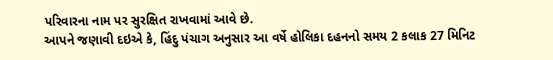પરિવારના નામ પર સુરક્ષિત રાખવામાં આવે છે.
આપને જણાવી દઇએ કે, હિંદુ પંચાગ અનુસાર આ વર્ષે હોલિકા દહનનો સમય 2 કલાક 27 મિનિટ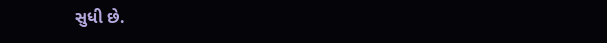સુધી છે.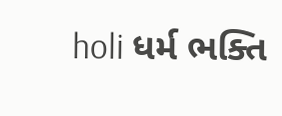holi ધર્મ ભક્તિ